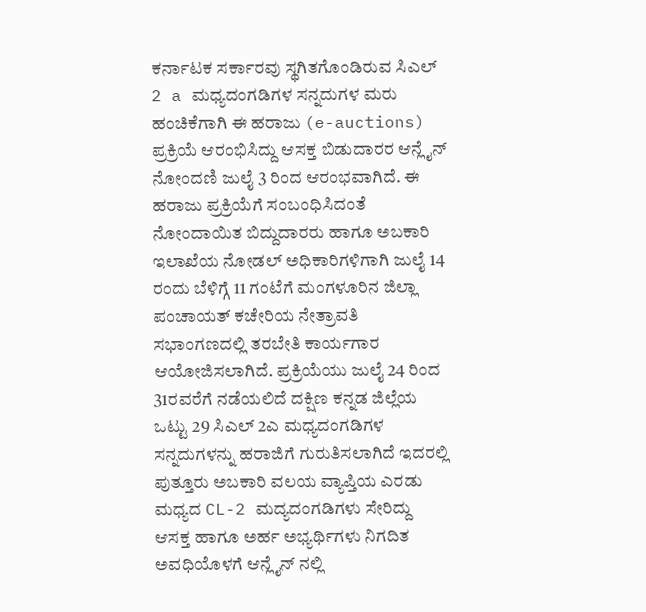ಕರ್ನಾಟಕ ಸರ್ಕಾರವು ಸ್ಥಗಿತಗೊಂಡಿರುವ ಸಿಎಲ್ 2 a ಮಧ್ಯದಂಗಡಿಗಳ ಸನ್ನದುಗಳ ಮರು ಹಂಚಿಕೆಗಾಗಿ ಈ ಹರಾಜು (e-auctions) ಪ್ರಕ್ರಿಯೆ ಆರಂಭಿಸಿದ್ದು ಆಸಕ್ತ ಬಿಡುದಾರರ ಆನ್ಲೈನ್ ನೋಂದಣಿ ಜುಲೈ 3 ರಿಂದ ಆರಂಭವಾಗಿದೆ. ಈ ಹರಾಜು ಪ್ರಕ್ರಿಯೆಗೆ ಸಂಬಂಧಿಸಿದಂತೆ ನೋಂದಾಯಿತ ಬಿದ್ದುದಾರರು ಹಾಗೂ ಅಬಕಾರಿ ಇಲಾಖೆಯ ನೋಡಲ್ ಅಧಿಕಾರಿಗಳಿಗಾಗಿ ಜುಲೈ 14 ರಂದು ಬೆಳಿಗ್ಗೆ 11 ಗಂಟೆಗೆ ಮಂಗಳೂರಿನ ಜಿಲ್ಲಾ ಪಂಚಾಯತ್ ಕಚೇರಿಯ ನೇತ್ರಾವತಿ ಸಭಾಂಗಣದಲ್ಲಿ ತರಬೇತಿ ಕಾರ್ಯಗಾರ ಆಯೋಜಿಸಲಾಗಿದೆ. ಪ್ರಕ್ರಿಯೆಯು ಜುಲೈ 24 ರಿಂದ 31ರವರೆಗೆ ನಡೆಯಲಿದೆ ದಕ್ಷಿಣ ಕನ್ನಡ ಜಿಲ್ಲೆಯ ಒಟ್ಟು 29 ಸಿಎಲ್ 2ಎ ಮಧ್ಯದಂಗಡಿಗಳ ಸನ್ನದುಗಳನ್ನು ಹರಾಜಿಗೆ ಗುರುತಿಸಲಾಗಿದೆ ಇದರಲ್ಲಿ ಪುತ್ತೂರು ಅಬಕಾರಿ ವಲಯ ವ್ಯಾಪ್ತಿಯ ಎರಡು ಮಧ್ಯದ CL-2 ಮದ್ಯದಂಗಡಿಗಳು ಸೇರಿದ್ದು ಆಸಕ್ತ ಹಾಗೂ ಅರ್ಹ ಅಭ್ಯರ್ಥಿಗಳು ನಿಗದಿತ ಅವಧಿಯೊಳಗೆ ಆನ್ಲೈನ್ ನಲ್ಲಿ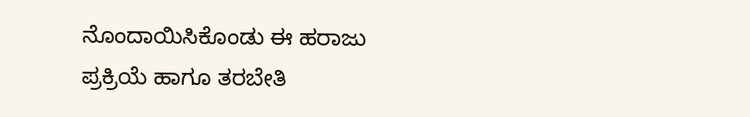ನೊಂದಾಯಿಸಿಕೊಂಡು ಈ ಹರಾಜು ಪ್ರಕ್ರಿಯೆ ಹಾಗೂ ತರಬೇತಿ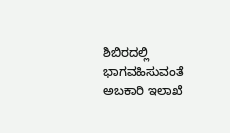ಶಿಬಿರದಲ್ಲಿ ಭಾಗವಹಿಸುವಂತೆ ಅಬಕಾರಿ ಇಲಾಖೆ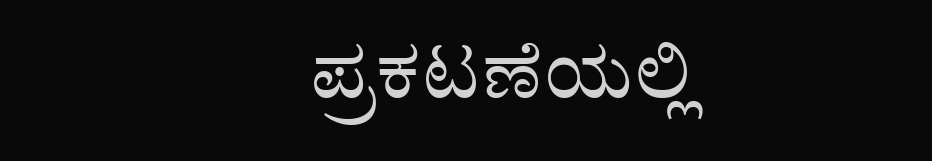ಪ್ರಕಟಣೆಯಲ್ಲಿ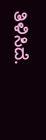ತಿಳಿಸಿದೆ.